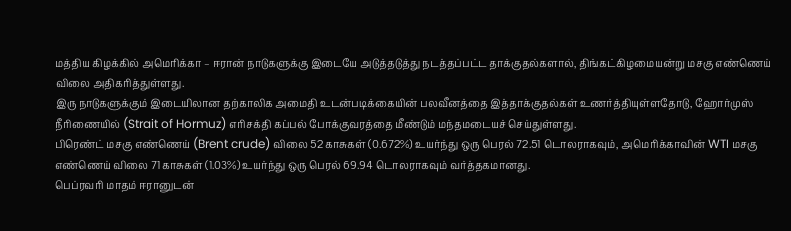மத்திய கிழக்கில் அமெரிக்கா – ஈரான் நாடுகளுக்கு இடையே அடுத்தடுத்து நடத்தப்பட்ட தாக்குதல்களால், திங்கட்கிழமையன்று மசகு எண்ணெய் விலை அதிகரித்துள்ளது.
இரு நாடுகளுக்கும் இடையிலான தற்காலிக அமைதி உடன்படிக்கையின் பலவீனத்தை இத்தாக்குதல்கள் உணர்த்தியுள்ளதோடு, ஹோர்முஸ் நீரிணையில் (Strait of Hormuz) எரிசக்தி கப்பல் போக்குவரத்தை மீண்டும் மந்தமடையச் செய்துள்ளது.
பிரெண்ட் மசகு எண்ணெய் (Brent crude) விலை 52 காசுகள் (0.672%) உயர்ந்து ஒரு பெரல் 72.51 டொலராகவும், அமெரிக்காவின் WTI மசகு எண்ணெய் விலை 71 காசுகள் (1.03%) உயர்ந்து ஒரு பெரல் 69.94 டொலராகவும் வர்த்தகமானது.
பெப்ரவரி மாதம் ஈரானுடன்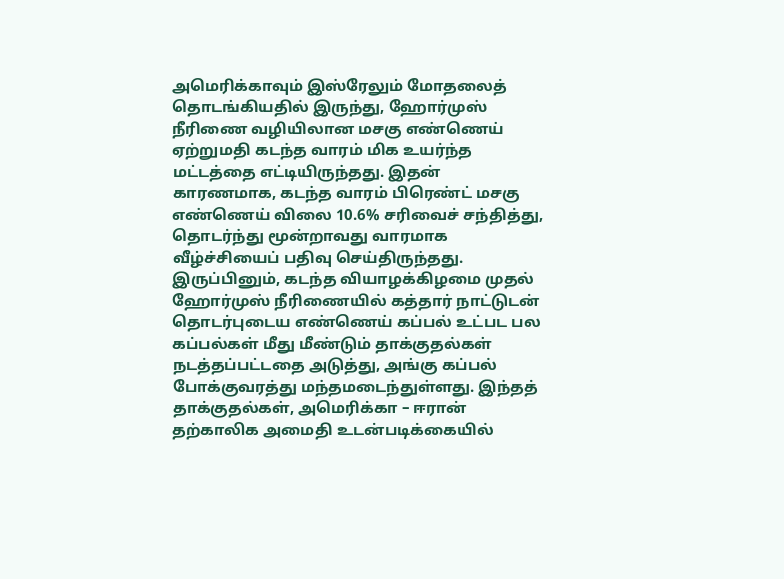அமெரிக்காவும் இஸ்ரேலும் மோதலைத் தொடங்கியதில் இருந்து, ஹோர்முஸ் நீரிணை வழியிலான மசகு எண்ணெய் ஏற்றுமதி கடந்த வாரம் மிக உயர்ந்த மட்டத்தை எட்டியிருந்தது. இதன் காரணமாக, கடந்த வாரம் பிரெண்ட் மசகு எண்ணெய் விலை 10.6% சரிவைச் சந்தித்து, தொடர்ந்து மூன்றாவது வாரமாக வீழ்ச்சியைப் பதிவு செய்திருந்தது.
இருப்பினும், கடந்த வியாழக்கிழமை முதல் ஹோர்முஸ் நீரிணையில் கத்தார் நாட்டுடன் தொடர்புடைய எண்ணெய் கப்பல் உட்பட பல கப்பல்கள் மீது மீண்டும் தாக்குதல்கள் நடத்தப்பட்டதை அடுத்து, அங்கு கப்பல் போக்குவரத்து மந்தமடைந்துள்ளது. இந்தத் தாக்குதல்கள், அமெரிக்கா – ஈரான் தற்காலிக அமைதி உடன்படிக்கையில்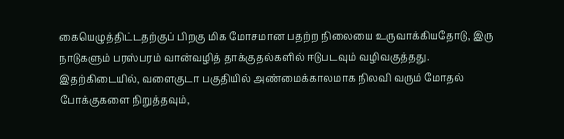கையெழுத்திட்டதற்குப் பிறகு மிக மோசமான பதற்ற நிலையை உருவாக்கியதோடு, இரு நாடுகளும் பரஸ்பரம் வான்வழித் தாக்குதல்களில் ஈடுபடவும் வழிவகுத்தது.
இதற்கிடையில், வளைகுடா பகுதியில் அண்மைக்காலமாக நிலவி வரும் மோதல் போக்குகளை நிறுத்தவும்,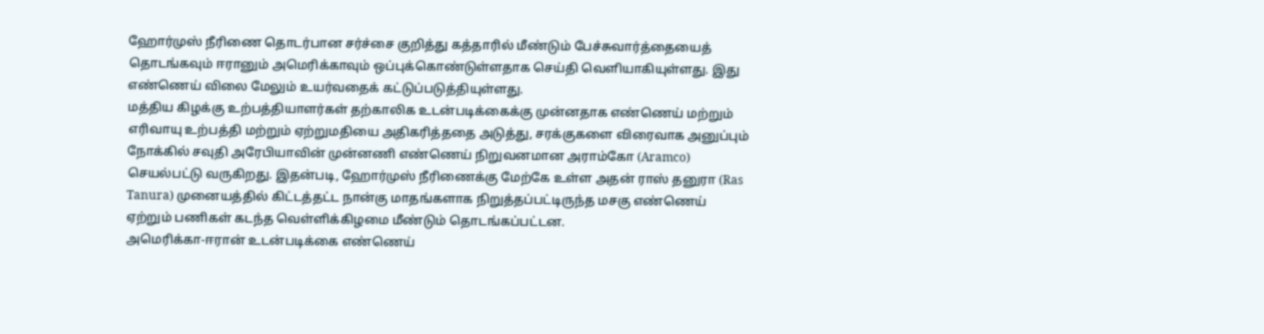ஹோர்முஸ் நீரிணை தொடர்பான சர்ச்சை குறித்து கத்தாரில் மீண்டும் பேச்சுவார்த்தையைத் தொடங்கவும் ஈரானும் அமெரிக்காவும் ஒப்புக்கொண்டுள்ளதாக செய்தி வெளியாகியுள்ளது. இது எண்ணெய் விலை மேலும் உயர்வதைக் கட்டுப்படுத்தியுள்ளது.
மத்திய கிழக்கு உற்பத்தியாளர்கள் தற்காலிக உடன்படிக்கைக்கு முன்னதாக எண்ணெய் மற்றும் எரிவாயு உற்பத்தி மற்றும் ஏற்றுமதியை அதிகரித்ததை அடுத்து, சரக்குகளை விரைவாக அனுப்பும் நோக்கில் சவுதி அரேபியாவின் முன்னணி எண்ணெய் நிறுவனமான அராம்கோ (Aramco) செயல்பட்டு வருகிறது. இதன்படி, ஹோர்முஸ் நீரிணைக்கு மேற்கே உள்ள அதன் ராஸ் தனுரா (Ras Tanura) முனையத்தில் கிட்டத்தட்ட நான்கு மாதங்களாக நிறுத்தப்பட்டிருந்த மசகு எண்ணெய் ஏற்றும் பணிகள் கடந்த வெள்ளிக்கிழமை மீண்டும் தொடங்கப்பட்டன.
அமெரிக்கா-ஈரான் உடன்படிக்கை எண்ணெய்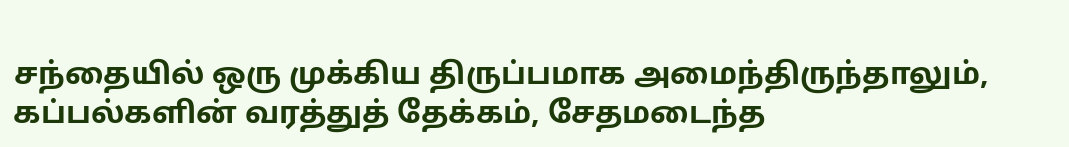சந்தையில் ஒரு முக்கிய திருப்பமாக அமைந்திருந்தாலும், கப்பல்களின் வரத்துத் தேக்கம், சேதமடைந்த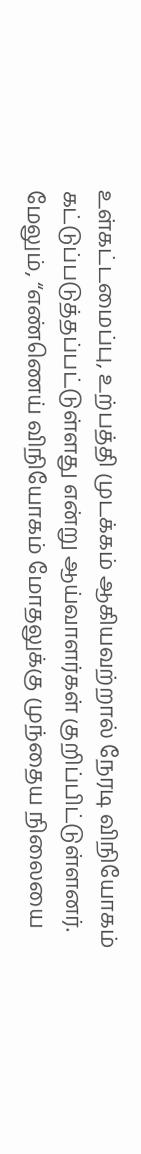உள்கட்டமைப்பு, உற்பத்தி முடக்கம் ஆகியவற்றால் நேரடி விநியோகம் கட்டுப்படுத்தப்பட்டுள்ளது என்று ஆய்வாளர்கள் குறிப்பிட்டுள்ளனர்.
மேலும், “எண்ணெய் விநியோகம் மோதலுக்கு முந்தைய நிலையை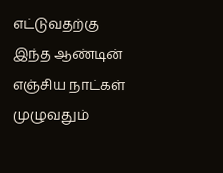எட்டுவதற்கு இந்த ஆண்டின் எஞ்சிய நாட்கள் முழுவதும்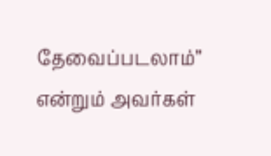தேவைப்படலாம்” என்றும் அவர்கள்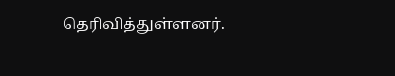தெரிவித்துள்ளனர்.